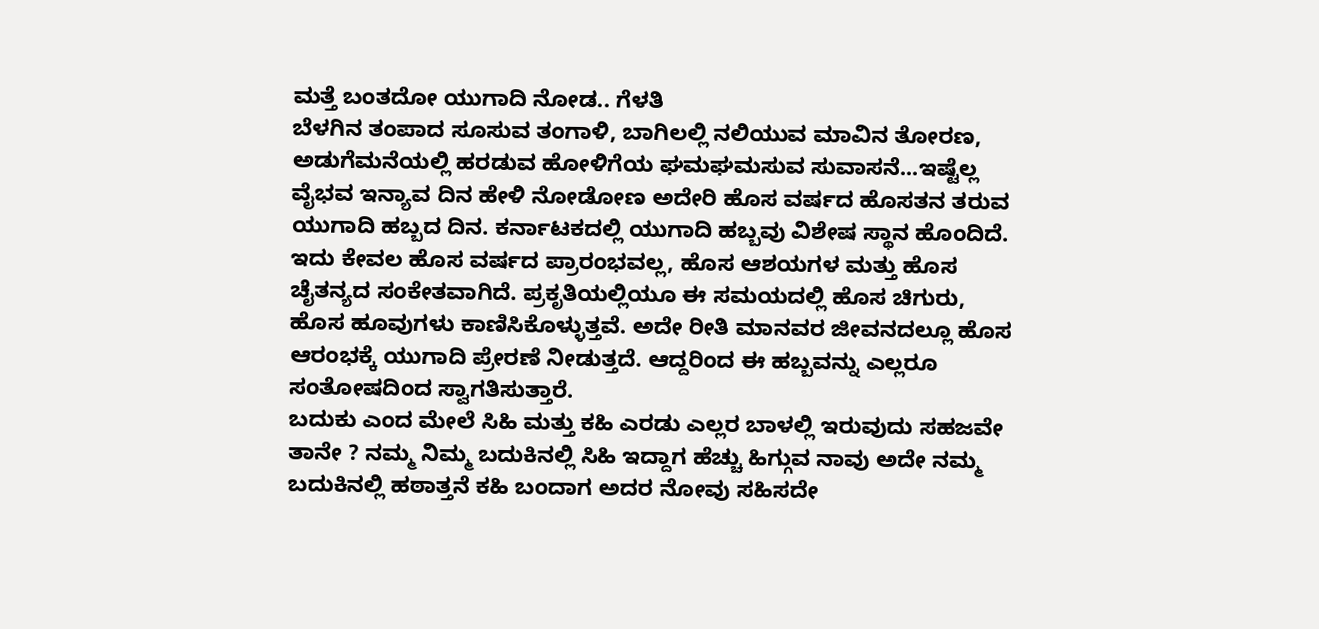ಮತ್ತೆ ಬಂತದೋ ಯುಗಾದಿ ನೋಡ.. ಗೆಳತಿ
ಬೆಳಗಿನ ತಂಪಾದ ಸೂಸುವ ತಂಗಾಳಿ, ಬಾಗಿಲಲ್ಲಿ ನಲಿಯುವ ಮಾವಿನ ತೋರಣ, ಅಡುಗೆಮನೆಯಲ್ಲಿ ಹರಡುವ ಹೋಳಿಗೆಯ ಘಮಘಮಸುವ ಸುವಾಸನೆ...ಇಷ್ಟೆಲ್ಲ ವೈಭವ ಇನ್ಯಾವ ದಿನ ಹೇಳಿ ನೋಡೋಣ ಅದೇರಿ ಹೊಸ ವರ್ಷದ ಹೊಸತನ ತರುವ ಯುಗಾದಿ ಹಬ್ಬದ ದಿನ. ಕರ್ನಾಟಕದಲ್ಲಿ ಯುಗಾದಿ ಹಬ್ಬವು ವಿಶೇಷ ಸ್ಥಾನ ಹೊಂದಿದೆ. ಇದು ಕೇವಲ ಹೊಸ ವರ್ಷದ ಪ್ರಾರಂಭವಲ್ಲ, ಹೊಸ ಆಶಯಗಳ ಮತ್ತು ಹೊಸ ಚೈತನ್ಯದ ಸಂಕೇತವಾಗಿದೆ. ಪ್ರಕೃತಿಯಲ್ಲಿಯೂ ಈ ಸಮಯದಲ್ಲಿ ಹೊಸ ಚಿಗುರು, ಹೊಸ ಹೂವುಗಳು ಕಾಣಿಸಿಕೊಳ್ಳುತ್ತವೆ. ಅದೇ ರೀತಿ ಮಾನವರ ಜೀವನದಲ್ಲೂ ಹೊಸ ಆರಂಭಕ್ಕೆ ಯುಗಾದಿ ಪ್ರೇರಣೆ ನೀಡುತ್ತದೆ. ಆದ್ದರಿಂದ ಈ ಹಬ್ಬವನ್ನು ಎಲ್ಲರೂ ಸಂತೋಷದಿಂದ ಸ್ವಾಗತಿಸುತ್ತಾರೆ.
ಬದುಕು ಎಂದ ಮೇಲೆ ಸಿಹಿ ಮತ್ತು ಕಹಿ ಎರಡು ಎಲ್ಲರ ಬಾಳಲ್ಲಿ ಇರುವುದು ಸಹಜವೇ ತಾನೇ ? ನಮ್ಮ ನಿಮ್ಮ ಬದುಕಿನಲ್ಲಿ ಸಿಹಿ ಇದ್ದಾಗ ಹೆಚ್ಚು ಹಿಗ್ಗುವ ನಾವು ಅದೇ ನಮ್ಮ ಬದುಕಿನಲ್ಲಿ ಹಠಾತ್ತನೆ ಕಹಿ ಬಂದಾಗ ಅದರ ನೋವು ಸಹಿಸದೇ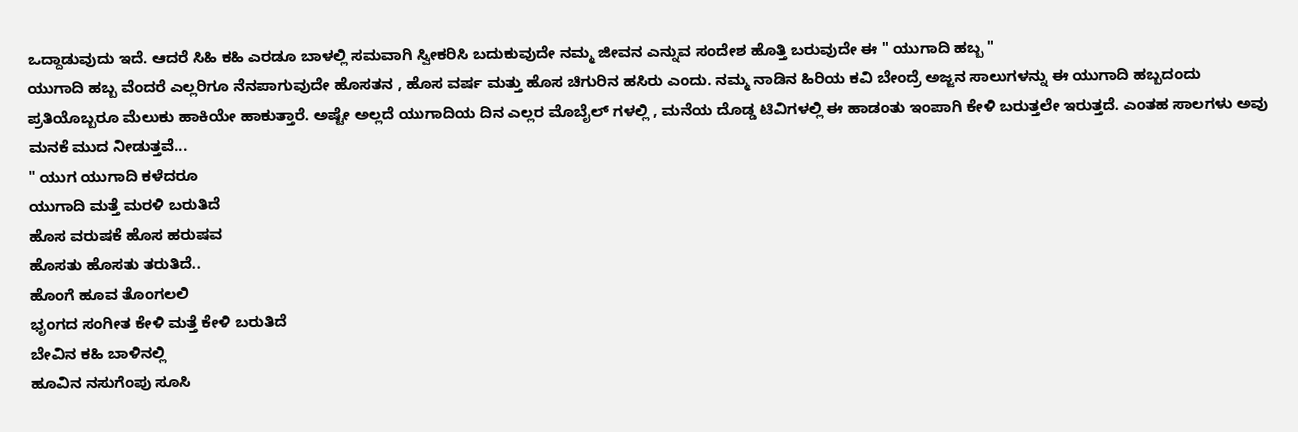ಒದ್ದಾಡುವುದು ಇದೆ. ಆದರೆ ಸಿಹಿ ಕಹಿ ಎರಡೂ ಬಾಳಲ್ಲಿ ಸಮವಾಗಿ ಸ್ವೀಕರಿಸಿ ಬದುಕುವುದೇ ನಮ್ಮ ಜೀವನ ಎನ್ನುವ ಸಂದೇಶ ಹೊತ್ತಿ ಬರುವುದೇ ಈ " ಯುಗಾದಿ ಹಬ್ಬ "
ಯುಗಾದಿ ಹಬ್ಬ ವೆಂದರೆ ಎಲ್ಲರಿಗೂ ನೆನಪಾಗುವುದೇ ಹೊಸತನ , ಹೊಸ ವರ್ಷ ಮತ್ತು ಹೊಸ ಚಿಗುರಿನ ಹಸಿರು ಎಂದು. ನಮ್ಮ ನಾಡಿನ ಹಿರಿಯ ಕವಿ ಬೇಂದ್ರೆ ಅಜ್ಜನ ಸಾಲುಗಳನ್ನು ಈ ಯುಗಾದಿ ಹಬ್ಬದಂದು ಪ್ರತಿಯೊಬ್ಬರೂ ಮೆಲುಕು ಹಾಕಿಯೇ ಹಾಕುತ್ತಾರೆ. ಅಷ್ಟೇ ಅಲ್ಲದೆ ಯುಗಾದಿಯ ದಿನ ಎಲ್ಲರ ಮೊಬೈಲ್ ಗಳಲ್ಲಿ , ಮನೆಯ ದೊಡ್ಡ ಟಿವಿಗಳಲ್ಲಿ ಈ ಹಾಡಂತು ಇಂಪಾಗಿ ಕೇಳಿ ಬರುತ್ತಲೇ ಇರುತ್ತದೆ. ಎಂತಹ ಸಾಲಗಳು ಅವು ಮನಕೆ ಮುದ ನೀಡುತ್ತವೆ...
" ಯುಗ ಯುಗಾದಿ ಕಳೆದರೂ
ಯುಗಾದಿ ಮತ್ತೆ ಮರಳಿ ಬರುತಿದೆ
ಹೊಸ ವರುಷಕೆ ಹೊಸ ಹರುಷವ
ಹೊಸತು ಹೊಸತು ತರುತಿದೆ..
ಹೊಂಗೆ ಹೂವ ತೊಂಗಲಲಿ
ಭೃಂಗದ ಸಂಗೀತ ಕೇಳಿ ಮತ್ತೆ ಕೇಳಿ ಬರುತಿದೆ
ಬೇವಿನ ಕಹಿ ಬಾಳಿನಲ್ಲಿ
ಹೂವಿನ ನಸುಗೆಂಪು ಸೂಸಿ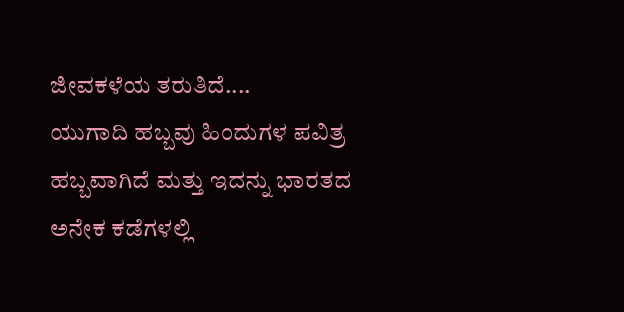ಜೀವಕಳೆಯ ತರುತಿದೆ....
ಯುಗಾದಿ ಹಬ್ಬವು ಹಿಂದುಗಳ ಪವಿತ್ರ ಹಬ್ಬವಾಗಿದೆ ಮತ್ತು ಇದನ್ನು ಭಾರತದ ಅನೇಕ ಕಡೆಗಳಲ್ಲಿ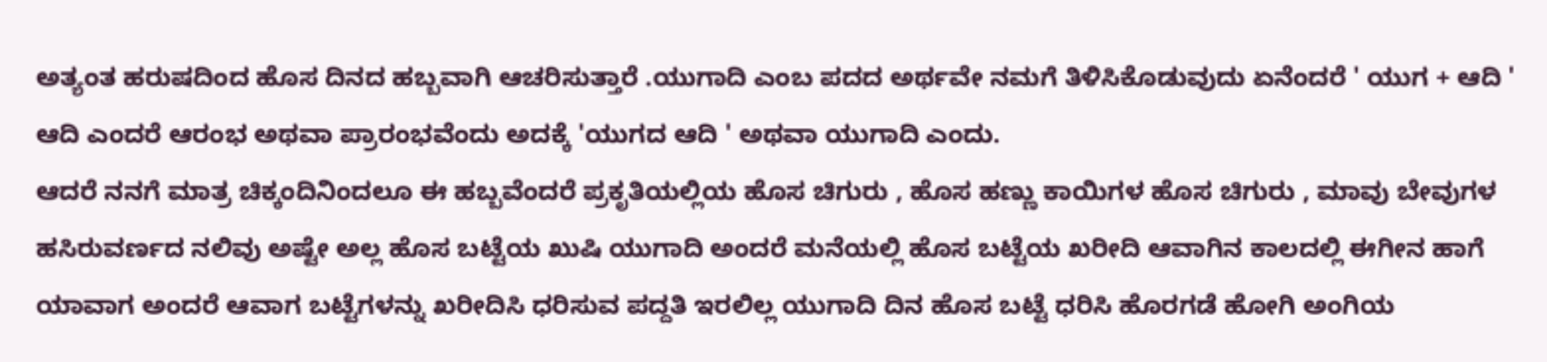ಅತ್ಯಂತ ಹರುಷದಿಂದ ಹೊಸ ದಿನದ ಹಬ್ಬವಾಗಿ ಆಚರಿಸುತ್ತಾರೆ .ಯುಗಾದಿ ಎಂಬ ಪದದ ಅರ್ಥವೇ ನಮಗೆ ತಿಳಿಸಿಕೊಡುವುದು ಏನೆಂದರೆ ' ಯುಗ + ಆದಿ ' ಆದಿ ಎಂದರೆ ಆರಂಭ ಅಥವಾ ಪ್ರಾರಂಭವೆಂದು ಅದಕ್ಕೆ 'ಯುಗದ ಆದಿ ' ಅಥವಾ ಯುಗಾದಿ ಎಂದು.
ಆದರೆ ನನಗೆ ಮಾತ್ರ ಚಿಕ್ಕಂದಿನಿಂದಲೂ ಈ ಹಬ್ಬವೆಂದರೆ ಪ್ರಕೃತಿಯಲ್ಲಿಯ ಹೊಸ ಚಿಗುರು , ಹೊಸ ಹಣ್ಣು ಕಾಯಿಗಳ ಹೊಸ ಚಿಗುರು , ಮಾವು ಬೇವುಗಳ ಹಸಿರುವರ್ಣದ ನಲಿವು ಅಷ್ಟೇ ಅಲ್ಲ ಹೊಸ ಬಟ್ಟೆಯ ಖುಷಿ ಯುಗಾದಿ ಅಂದರೆ ಮನೆಯಲ್ಲಿ ಹೊಸ ಬಟ್ಟೆಯ ಖರೀದಿ ಆವಾಗಿನ ಕಾಲದಲ್ಲಿ ಈಗೀನ ಹಾಗೆ ಯಾವಾಗ ಅಂದರೆ ಆವಾಗ ಬಟ್ಟೆಗಳನ್ನು ಖರೀದಿಸಿ ಧರಿಸುವ ಪದ್ದತಿ ಇರಲಿಲ್ಲ ಯುಗಾದಿ ದಿನ ಹೊಸ ಬಟ್ಟೆ ಧರಿಸಿ ಹೊರಗಡೆ ಹೋಗಿ ಅಂಗಿಯ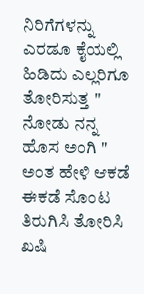ನಿರಿಗೆಗಳನ್ನು ಎರಡೂ ಕೈಯಲ್ಲಿ ಹಿಡಿದು ಎಲ್ಲರಿಗೂ ತೋರಿಸುತ್ತ " ನೋಡು ನನ್ನ ಹೊಸ ಅಂಗಿ " ಅಂತ ಹೇಳಿ ಆಕಡೆ ಈಕಡೆ ಸೊಂಟ ತಿರುಗಿಸಿ ತೋರಿಸಿ ಖಷಿ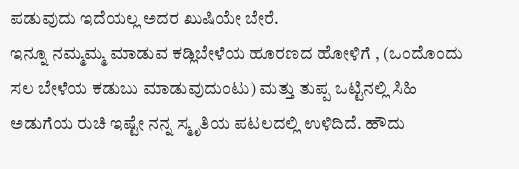ಪಡುವುದು ಇದೆಯಲ್ಲ ಅದರ ಖುಷಿಯೇ ಬೇರೆ.
ಇನ್ನೂ ನಮ್ಮಮ್ಮ ಮಾಡುವ ಕಡ್ಲಿಬೇಳೆಯ ಹೂರಣದ ಹೋಳಿಗೆ , (ಒಂದೊಂದು ಸಲ ಬೇಳೆಯ ಕಡುಬು ಮಾಡುವುದುಂಟು) ಮತ್ತು ತುಪ್ಪ ಒಟ್ಟಿನಲ್ಲಿ ಸಿಹಿ ಅಡುಗೆಯ ರುಚಿ ಇಷ್ಟೇ ನನ್ನ ಸ್ಮೃತಿಯ ಪಟಲದಲ್ಲಿ ಉಳಿದಿದೆ. ಹೌದು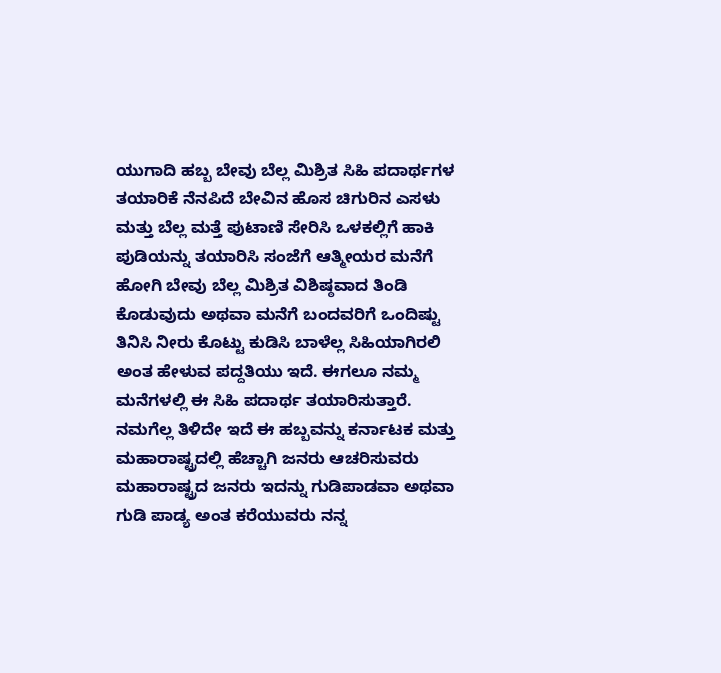ಯುಗಾದಿ ಹಬ್ಬ ಬೇವು ಬೆಲ್ಲ ಮಿಶ್ರಿತ ಸಿಹಿ ಪದಾರ್ಥಗಳ ತಯಾರಿಕೆ ನೆನಪಿದೆ ಬೇವಿನ ಹೊಸ ಚಿಗುರಿನ ಎಸಳು ಮತ್ತು ಬೆಲ್ಲ ಮತ್ತೆ ಪುಟಾಣಿ ಸೇರಿಸಿ ಒಳಕಲ್ಲಿಗೆ ಹಾಕಿ ಪುಡಿಯನ್ನು ತಯಾರಿಸಿ ಸಂಜೆಗೆ ಆತ್ಮೀಯರ ಮನೆಗೆ ಹೋಗಿ ಬೇವು ಬೆಲ್ಲ ಮಿಶ್ರಿತ ವಿಶಿಷ್ಠವಾದ ತಿಂಡಿ ಕೊಡುವುದು ಅಥವಾ ಮನೆಗೆ ಬಂದವರಿಗೆ ಒಂದಿಷ್ಟು ತಿನಿಸಿ ನೀರು ಕೊಟ್ಟು ಕುಡಿಸಿ ಬಾಳೆಲ್ಲ ಸಿಹಿಯಾಗಿರಲಿ ಅಂತ ಹೇಳುವ ಪದ್ದತಿಯು ಇದೆ. ಈಗಲೂ ನಮ್ಮ ಮನೆಗಳಲ್ಲಿ ಈ ಸಿಹಿ ಪದಾರ್ಥ ತಯಾರಿಸುತ್ತಾರೆ.
ನಮಗೆಲ್ಲ ತಿಳಿದೇ ಇದೆ ಈ ಹಬ್ಬವನ್ನು ಕರ್ನಾಟಕ ಮತ್ತು ಮಹಾರಾಷ್ಟ್ರದಲ್ಲಿ ಹೆಚ್ಚಾಗಿ ಜನರು ಆಚರಿಸುವರು ಮಹಾರಾಷ್ಟ್ರದ ಜನರು ಇದನ್ನು ಗುಡಿಪಾಡವಾ ಅಥವಾ ಗುಡಿ ಪಾಡ್ಯ ಅಂತ ಕರೆಯುವರು ನನ್ನ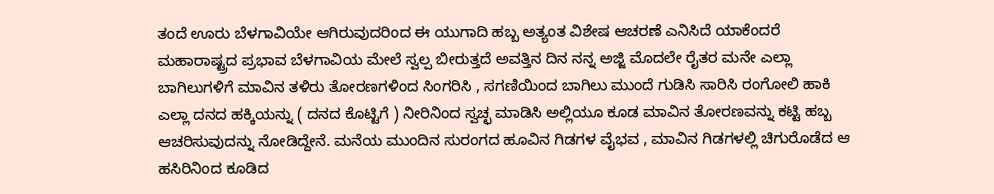ತಂದೆ ಊರು ಬೆಳಗಾವಿಯೇ ಆಗಿರುವುದರಿಂದ ಈ ಯುಗಾದಿ ಹಬ್ಬ ಅತ್ಯಂತ ವಿಶೇಷ ಆಚರಣೆ ಎನಿಸಿದೆ ಯಾಕೆಂದರೆ ಮಹಾರಾಷ್ಟ್ರದ ಪ್ರಭಾವ ಬೆಳಗಾವಿಯ ಮೇಲೆ ಸ್ವಲ್ಪ ಬೀರುತ್ತದೆ ಅವತ್ತಿನ ದಿನ ನನ್ನ ಅಜ್ಜಿ ಮೊದಲೇ ರೈತರ ಮನೇ ಎಲ್ಲಾ ಬಾಗಿಲುಗಳಿಗೆ ಮಾವಿನ ತಳಿರು ತೋರಣಗಳಿಂದ ಸಿಂಗರಿಸಿ , ಸಗಣಿಯಿಂದ ಬಾಗಿಲು ಮುಂದೆ ಗುಡಿಸಿ ಸಾರಿಸಿ ರಂಗೋಲಿ ಹಾಕಿ ಎಲ್ಲಾ ದನದ ಹಕ್ಕಿಯನ್ನು ( ದನದ ಕೊಟ್ಟಿಗೆ ) ನೀರಿನಿಂದ ಸ್ವಚ್ಛ ಮಾಡಿಸಿ ಅಲ್ಲಿಯೂ ಕೂಡ ಮಾವಿನ ತೋರಣವನ್ನು ಕಟ್ಟಿ ಹಬ್ಬ ಆಚರಿಸುವುದನ್ನು ನೋಡಿದ್ದೇನೆ. ಮನೆಯ ಮುಂದಿನ ಸುರಂಗದ ಹೂವಿನ ಗಿಡಗಳ ವೈಭವ , ಮಾವಿನ ಗಿಡಗಳಲ್ಲಿ ಚಿಗುರೊಡೆದ ಆ ಹಸಿರಿನಿಂದ ಕೂಡಿದ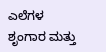ಎಲೆಗಳ ಶೃಂಗಾರ ಮತ್ತು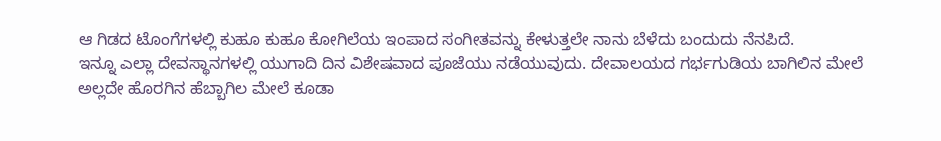ಆ ಗಿಡದ ಟೊಂಗೆಗಳಲ್ಲಿ ಕುಹೂ ಕುಹೂ ಕೋಗಿಲೆಯ ಇಂಪಾದ ಸಂಗೀತವನ್ನು ಕೇಳುತ್ತಲೇ ನಾನು ಬೆಳೆದು ಬಂದುದು ನೆನಪಿದೆ.
ಇನ್ನೂ ಎಲ್ಲಾ ದೇವಸ್ಥಾನಗಳಲ್ಲಿ ಯುಗಾದಿ ದಿನ ವಿಶೇಷವಾದ ಪೂಜೆಯು ನಡೆಯುವುದು. ದೇವಾಲಯದ ಗರ್ಭಗುಡಿಯ ಬಾಗಿಲಿನ ಮೇಲೆ ಅಲ್ಲದೇ ಹೊರಗಿನ ಹೆಬ್ಬಾಗಿಲ ಮೇಲೆ ಕೂಡಾ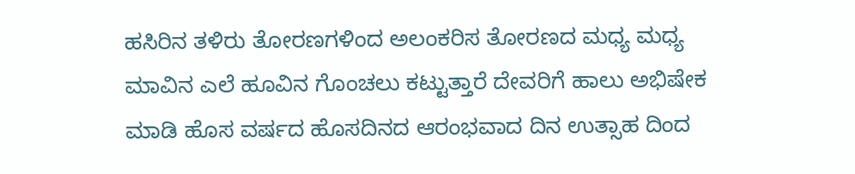ಹಸಿರಿನ ತಳಿರು ತೋರಣಗಳಿಂದ ಅಲಂಕರಿಸ ತೋರಣದ ಮಧ್ಯ ಮಧ್ಯ ಮಾವಿನ ಎಲೆ ಹೂವಿನ ಗೊಂಚಲು ಕಟ್ಟುತ್ತಾರೆ ದೇವರಿಗೆ ಹಾಲು ಅಭಿಷೇಕ ಮಾಡಿ ಹೊಸ ವರ್ಷದ ಹೊಸದಿನದ ಆರಂಭವಾದ ದಿನ ಉತ್ಸಾಹ ದಿಂದ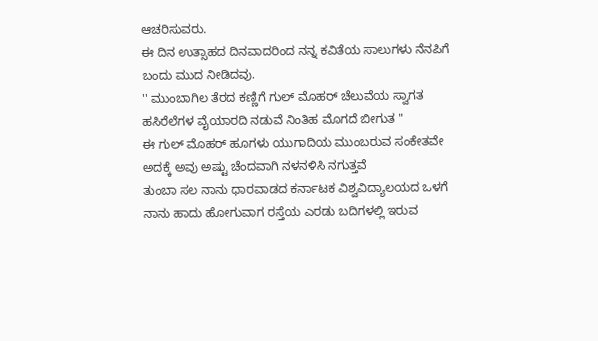ಆಚರಿಸುವರು.
ಈ ದಿನ ಉತ್ಸಾಹದ ದಿನವಾದರಿಂದ ನನ್ನ ಕವಿತೆಯ ಸಾಲುಗಳು ನೆನಪಿಗೆ ಬಂದು ಮುದ ನೀಡಿದವು.
'' ಮುಂಬಾಗಿಲ ತೆರದ ಕಣ್ಣಿಗೆ ಗುಲ್ ಮೊಹರ್ ಚೆಲುವೆಯ ಸ್ವಾಗತ
ಹಸಿರೆಲೆಗಳ ವೈಯಾರದಿ ನಡುವೆ ನಿಂತಿಹ ಮೊಗದೆ ಬೀಗುತ "
ಈ ಗುಲ್ ಮೊಹರ್ ಹೂಗಳು ಯುಗಾದಿಯ ಮುಂಬರುವ ಸಂಕೇತವೇ ಅದಕ್ಕೆ ಅವು ಅಷ್ಟು ಚೆಂದವಾಗಿ ನಳನಳಿಸಿ ನಗುತ್ತವೆ
ತುಂಬಾ ಸಲ ನಾನು ಧಾರವಾಡದ ಕರ್ನಾಟಕ ವಿಶ್ವವಿದ್ಯಾಲಯದ ಒಳಗೆ ನಾನು ಹಾದು ಹೋಗುವಾಗ ರಸ್ತೆಯ ಎರಡು ಬದಿಗಳಲ್ಲಿ ಇರುವ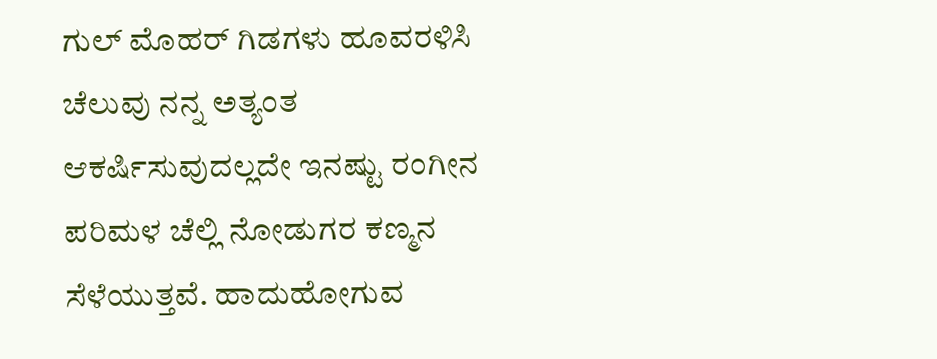ಗುಲ್ ಮೊಹರ್ ಗಿಡಗಳು ಹೂವರಳಿಸಿ ಚೆಲುವು ನನ್ನ ಅತ್ಯಂತ ಆಕರ್ಷಿಸುವುದಲ್ಲದೇ ಇನಷ್ಟು ರಂಗೀನ ಪರಿಮಳ ಚೆಲ್ಲಿ ನೋಡುಗರ ಕಣ್ಮನ ಸೆಳೆಯುತ್ತವೆ. ಹಾದುಹೋಗುವ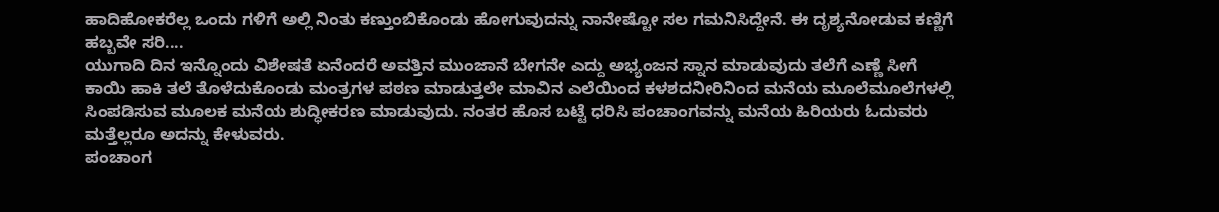ಹಾದಿಹೋಕರೆಲ್ಲ ಒಂದು ಗಳಿಗೆ ಅಲ್ಲಿ ನಿಂತು ಕಣ್ತುಂಬಿಕೊಂಡು ಹೋಗುವುದನ್ನು ನಾನೇಷ್ಟೋ ಸಲ ಗಮನಿಸಿದ್ದೇನೆ. ಈ ದೃಶ್ಯನೋಡುವ ಕಣ್ಣಿಗೆ ಹಬ್ಬವೇ ಸರಿ....
ಯುಗಾದಿ ದಿನ ಇನ್ನೊಂದು ವಿಶೇಷತೆ ಏನೆಂದರೆ ಅವತ್ತಿನ ಮುಂಜಾನೆ ಬೇಗನೇ ಎದ್ದು ಅಭ್ಯಂಜನ ಸ್ನಾನ ಮಾಡುವುದು ತಲೆಗೆ ಎಣ್ಣೆ ಸೀಗೆ ಕಾಯಿ ಹಾಕಿ ತಲೆ ತೊಳೆದುಕೊಂಡು ಮಂತ್ರಗಳ ಪಠಣ ಮಾಡುತ್ತಲೇ ಮಾವಿನ ಎಲೆಯಿಂದ ಕಳಶದನೀರಿನಿಂದ ಮನೆಯ ಮೂಲೆಮೂಲೆಗಳಲ್ಲಿ ಸಿಂಪಡಿಸುವ ಮೂಲಕ ಮನೆಯ ಶುದ್ಧೀಕರಣ ಮಾಡುವುದು. ನಂತರ ಹೊಸ ಬಟ್ಟೆ ಧರಿಸಿ ಪಂಚಾಂಗವನ್ನು ಮನೆಯ ಹಿರಿಯರು ಓದುವರು ಮತ್ತೆಲ್ಲರೂ ಅದನ್ನು ಕೇಳುವರು.
ಪಂಚಾಂಗ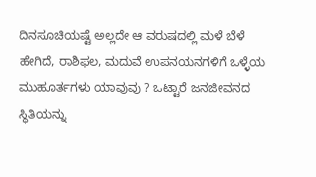ದಿನಸೂಚಿಯಷ್ಟೆ ಅಲ್ಲದೇ ಆ ವರುಷದಲ್ಲಿ ಮಳೆ ಬೆಳೆ ಹೇಗಿದೆ, ರಾಶಿಫಲ, ಮದುವೆ ಉಪನಯನಗಳಿಗೆ ಒಳ್ಳೆಯ ಮುಹೂರ್ತಗಳು ಯಾವುವು ? ಒಟ್ಟಾರೆ ಜನಜೀವನದ ಸ್ಥಿತಿಯನ್ನು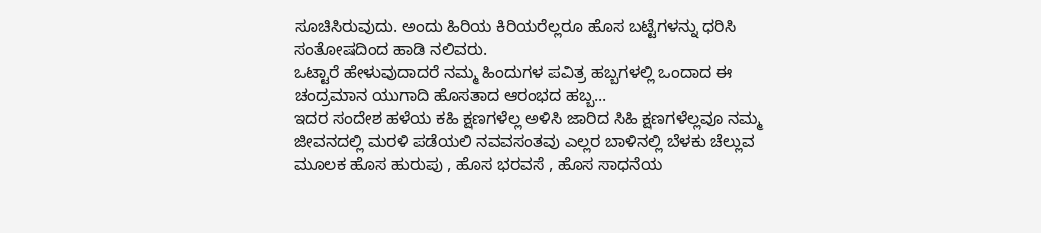ಸೂಚಿಸಿರುವುದು. ಅಂದು ಹಿರಿಯ ಕಿರಿಯರೆಲ್ಲರೂ ಹೊಸ ಬಟ್ಟೆಗಳನ್ನು ಧರಿಸಿ ಸಂತೋಷದಿಂದ ಹಾಡಿ ನಲಿವರು.
ಒಟ್ಟಾರೆ ಹೇಳುವುದಾದರೆ ನಮ್ಮ ಹಿಂದುಗಳ ಪವಿತ್ರ ಹಬ್ಬಗಳಲ್ಲಿ ಒಂದಾದ ಈ ಚಂದ್ರಮಾನ ಯುಗಾದಿ ಹೊಸತಾದ ಆರಂಭದ ಹಬ್ಬ...
ಇದರ ಸಂದೇಶ ಹಳೆಯ ಕಹಿ ಕ್ಷಣಗಳೆಲ್ಲ ಅಳಿಸಿ ಜಾರಿದ ಸಿಹಿ ಕ್ಷಣಗಳೆಲ್ಲವೂ ನಮ್ಮ ಜೀವನದಲ್ಲಿ ಮರಳಿ ಪಡೆಯಲಿ ನವವಸಂತವು ಎಲ್ಲರ ಬಾಳಿನಲ್ಲಿ ಬೆಳಕು ಚೆಲ್ಲುವ ಮೂಲಕ ಹೊಸ ಹುರುಪು , ಹೊಸ ಭರವಸೆ , ಹೊಸ ಸಾಧನೆಯ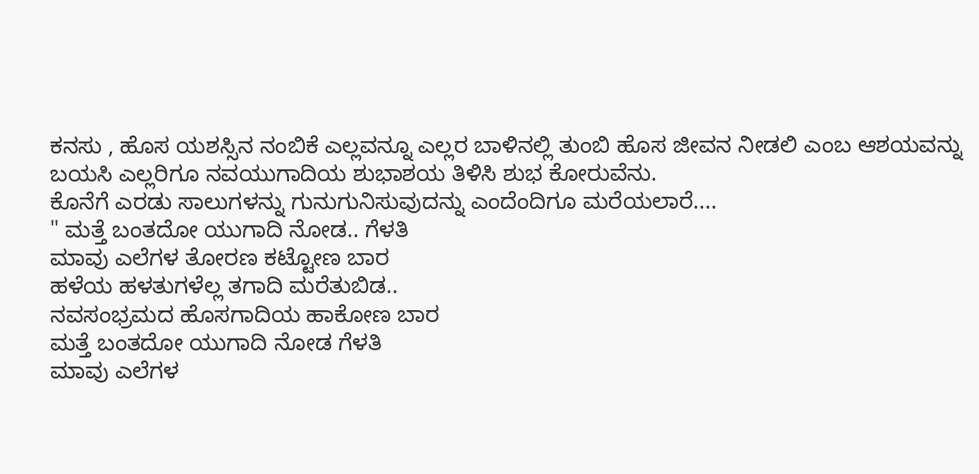ಕನಸು , ಹೊಸ ಯಶಸ್ಸಿನ ನಂಬಿಕೆ ಎಲ್ಲವನ್ನೂ ಎಲ್ಲರ ಬಾಳಿನಲ್ಲಿ ತುಂಬಿ ಹೊಸ ಜೀವನ ನೀಡಲಿ ಎಂಬ ಆಶಯವನ್ನು ಬಯಸಿ ಎಲ್ಲರಿಗೂ ನವಯುಗಾದಿಯ ಶುಭಾಶಯ ತಿಳಿಸಿ ಶುಭ ಕೋರುವೆನು.
ಕೊನೆಗೆ ಎರಡು ಸಾಲುಗಳನ್ನು ಗುನುಗುನಿಸುವುದನ್ನು ಎಂದೆಂದಿಗೂ ಮರೆಯಲಾರೆ....
" ಮತ್ತೆ ಬಂತದೋ ಯುಗಾದಿ ನೋಡ.. ಗೆಳತಿ
ಮಾವು ಎಲೆಗಳ ತೋರಣ ಕಟ್ಟೋಣ ಬಾರ
ಹಳೆಯ ಹಳತುಗಳೆಲ್ಲ ತಗಾದಿ ಮರೆತುಬಿಡ..
ನವಸಂಭ್ರಮದ ಹೊಸಗಾದಿಯ ಹಾಕೋಣ ಬಾರ
ಮತ್ತೆ ಬಂತದೋ ಯುಗಾದಿ ನೋಡ ಗೆಳತಿ
ಮಾವು ಎಲೆಗಳ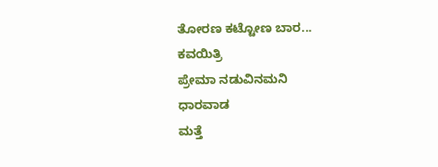ತೋರಣ ಕಟ್ಟೋಣ ಬಾರ...
ಕವಯಿತ್ರಿ
ಪ್ರೇಮಾ ನಡುವಿನಮನಿ
ಧಾರವಾಡ
ಮತ್ತೆ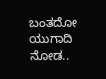ಬಂತದೋ ಯುಗಾದಿ ನೋಡ..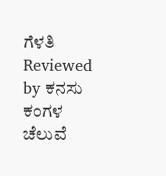ಗೆಳತಿ
Reviewed by ಕನಸು ಕಂಗಳ ಚೆಲುವೆ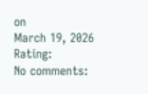on
March 19, 2026
Rating:
No comments: